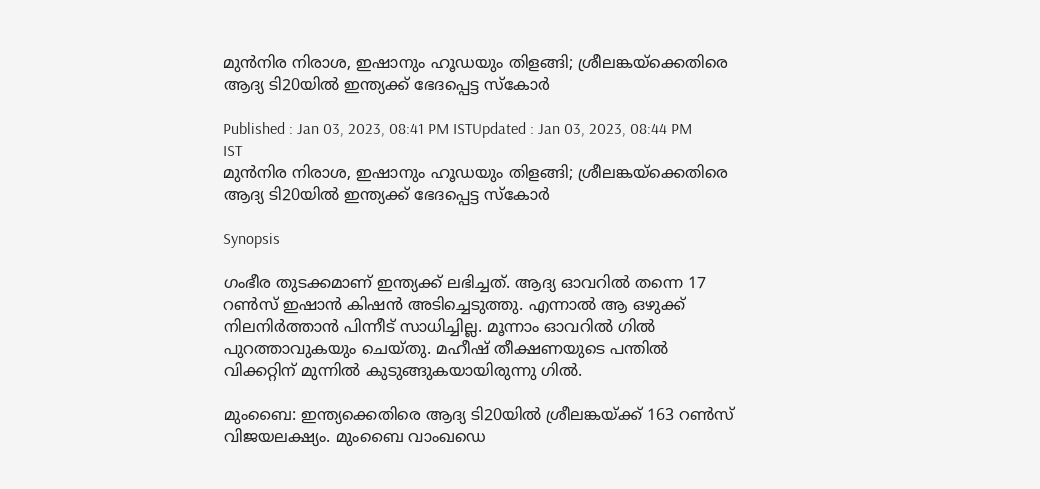മുന്‍നിര നിരാശ, ഇഷാനും ഹൂഡയും തിളങ്ങി; ശ്രീലങ്കയ്‌ക്കെതിരെ ആദ്യ ടി20യില്‍ ഇന്ത്യക്ക് ഭേദപ്പെട്ട സ്കോര്‍

Published : Jan 03, 2023, 08:41 PM ISTUpdated : Jan 03, 2023, 08:44 PM IST
മുന്‍നിര നിരാശ, ഇഷാനും ഹൂഡയും തിളങ്ങി; ശ്രീലങ്കയ്‌ക്കെതിരെ ആദ്യ ടി20യില്‍ ഇന്ത്യക്ക് ഭേദപ്പെട്ട സ്കോര്‍

Synopsis

ഗംഭീര തുടക്കമാണ് ഇന്ത്യക്ക് ലഭിച്ചത്. ആദ്യ ഓവറില്‍ തന്നെ 17 റണ്‍സ് ഇഷാന്‍ കിഷന്‍ അടിച്ചെടുത്തു. എന്നാല്‍ ആ ഒഴുക്ക് നിലനിര്‍ത്താന്‍ പിന്നീട് സാധിച്ചില്ല. മൂന്നാം ഓവറില്‍ ഗില്‍ പുറത്താവുകയും ചെയ്തു. മഹീഷ് തീക്ഷണയുടെ പന്തില്‍ വിക്കറ്റിന് മുന്നില്‍ കുടുങ്ങുകയായിരുന്നു ഗില്‍.

മുംബൈ: ഇന്ത്യക്കെതിരെ ആദ്യ ടി20യില്‍ ശ്രീലങ്കയ്ക്ക് 163 റണ്‍സ് വിജയലക്ഷ്യം. മുംബൈ വാംഖഡെ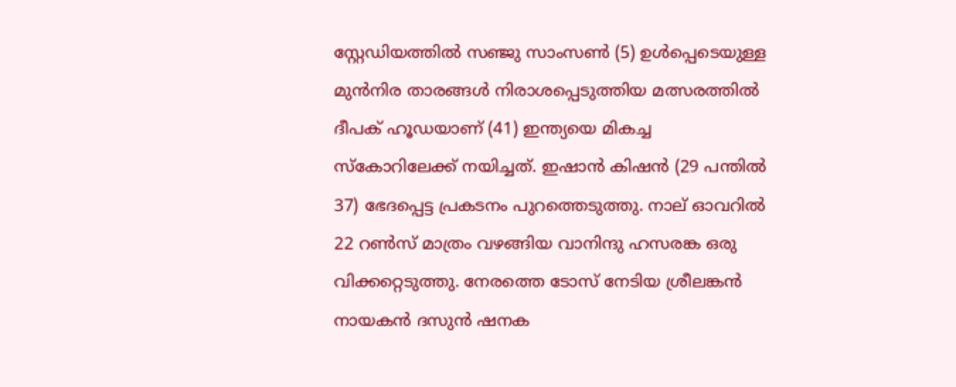സ്റ്റേഡിയത്തില്‍ സഞ്ജു സാംസണ്‍ (5) ഉള്‍പ്പെടെയുള്ള മുന്‍നിര താരങ്ങള്‍ നിരാശപ്പെടുത്തിയ മത്സരത്തില്‍ ദീപക് ഹൂഡയാണ് (41) ഇന്ത്യയെ മികച്ച സ്‌കോറിലേക്ക് നയിച്ചത്. ഇഷാന്‍ കിഷന്‍ (29 പന്തില്‍ 37) ഭേദപ്പെട്ട പ്രകടനം പുറത്തെടുത്തു. നാല് ഓവറില്‍ 22 റണ്‍സ് മാത്രം വഴങ്ങിയ വാനിന്ദു ഹസരങ്ക ഒരു വിക്കറ്റെടുത്തു. നേരത്തെ ടോസ് നേടിയ ശ്രീലങ്കന്‍ നായകന്‍ ദസുന്‍ ഷനക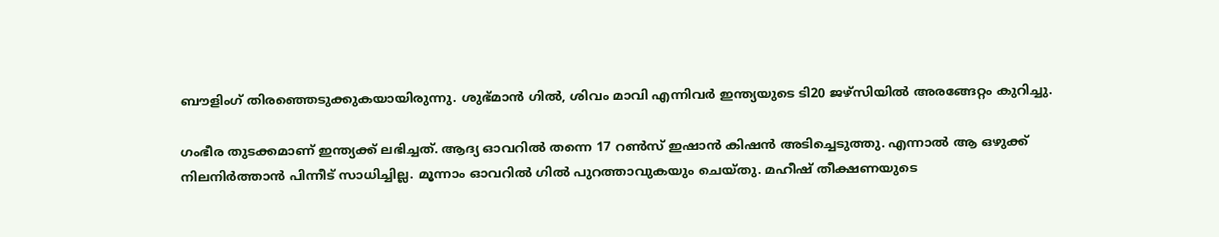ബൗളിംഗ് തിരഞ്ഞെടുക്കുകയായിരുന്നു. ശുഭ്മാന്‍ ഗില്‍, ശിവം മാവി എന്നിവര്‍ ഇന്ത്യയുടെ ടി20 ജഴ്‌സിയില്‍ അരങ്ങേറ്റം കുറിച്ചു.

ഗംഭീര തുടക്കമാണ് ഇന്ത്യക്ക് ലഭിച്ചത്. ആദ്യ ഓവറില്‍ തന്നെ 17 റണ്‍സ് ഇഷാന്‍ കിഷന്‍ അടിച്ചെടുത്തു. എന്നാല്‍ ആ ഒഴുക്ക് നിലനിര്‍ത്താന്‍ പിന്നീട് സാധിച്ചില്ല. മൂന്നാം ഓവറില്‍ ഗില്‍ പുറത്താവുകയും ചെയ്തു. മഹീഷ് തീക്ഷണയുടെ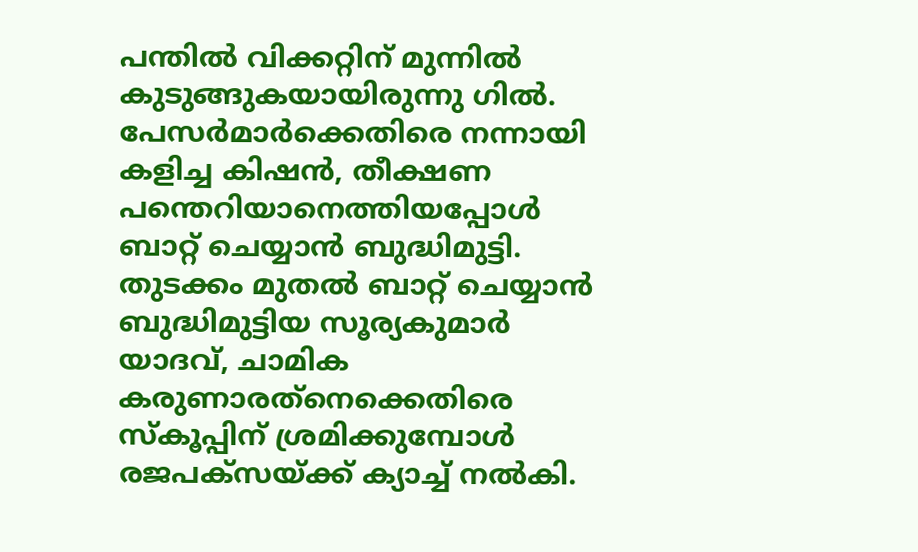പന്തില്‍ വിക്കറ്റിന് മുന്നില്‍ കുടുങ്ങുകയായിരുന്നു ഗില്‍. പേസര്‍മാര്‍ക്കെതിരെ നന്നായി കളിച്ച കിഷന്‍, തീക്ഷണ പന്തെറിയാനെത്തിയപ്പോള്‍ ബാറ്റ് ചെയ്യാന്‍ ബുദ്ധിമുട്ടി. തുടക്കം മുതല്‍ ബാറ്റ് ചെയ്യാന്‍ ബുദ്ധിമുട്ടിയ സൂര്യകുമാര്‍ യാദവ്, ചാമിക കരുണാരത്‌നെക്കെതിരെ സ്‌കൂപ്പിന് ശ്രമിക്കുമ്പോള്‍ രജപക്‌സയ്ക്ക് ക്യാച്ച് നല്‍കി.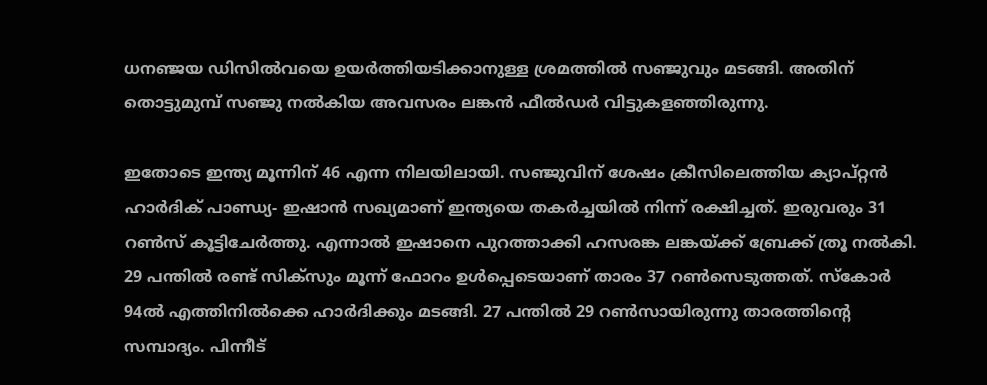ധനഞ്ജയ ഡിസില്‍വയെ ഉയര്‍ത്തിയടിക്കാനുള്ള ശ്രമത്തില്‍ സഞ്ജുവും മടങ്ങി. അതിന് തൊട്ടുമുമ്പ് സഞ്ജു നല്‍കിയ അവസരം ലങ്കന്‍ ഫീല്‍ഡര്‍ വിട്ടുകളഞ്ഞിരുന്നു.

ഇതോടെ ഇന്ത്യ മൂന്നിന് 46 എന്ന നിലയിലായി. സഞ്ജുവിന് ശേഷം ക്രീസിലെത്തിയ ക്യാപ്റ്റന്‍ ഹാര്‍ദിക് പാണ്ഡ്യ- ഇഷാന്‍ സഖ്യമാണ് ഇന്ത്യയെ തകര്‍ച്ചയില്‍ നിന്ന് രക്ഷിച്ചത്. ഇരുവരും 31 റണ്‍സ് കൂട്ടിചേര്‍ത്തു. എന്നാല്‍ ഇഷാനെ പുറത്താക്കി ഹസരങ്ക ലങ്കയ്ക്ക് ബ്രേക്ക് ത്രൂ നല്‍കി. 29 പന്തില്‍ രണ്ട് സിക്‌സും മൂന്ന് ഫോറം ഉള്‍പ്പെടെയാണ് താരം 37 റണ്‍സെടുത്തത്. സ്‌കോര്‍ 94ല്‍ എത്തിനില്‍ക്കെ ഹാര്‍ദിക്കും മടങ്ങി. 27 പന്തില്‍ 29 റണ്‍സായിരുന്നു താരത്തിന്റെ സമ്പാദ്യം. പിന്നീട്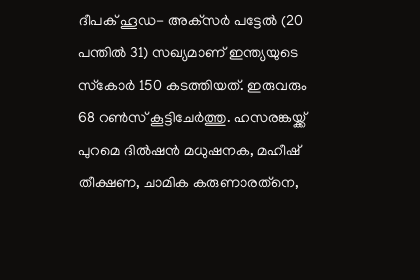ദീപക് ഹൂഡ- അക്‌സര്‍ പട്ടേല്‍ (20 പന്തില്‍ 31) സഖ്യമാണ് ഇന്ത്യയുടെ സ്‌കോര്‍ 150 കടത്തിയത്. ഇരുവരും 68 റണ്‍സ് കൂട്ടിചേര്‍ത്തു. ഹസരങ്കയ്ക്ക് പുറമെ ദില്‍ഷന്‍ മധുഷനക, മഹീഷ് തീക്ഷണ, ചാമിക കരുണാരത്‌നെ,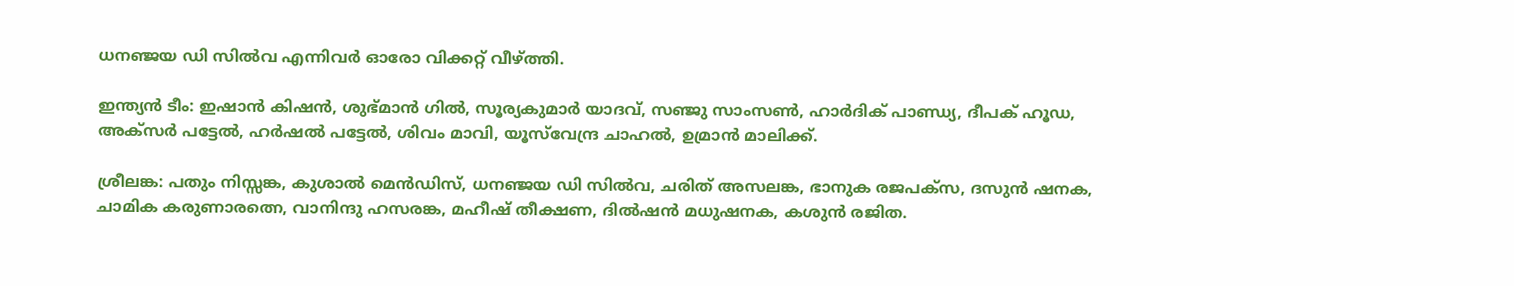ധനഞ്ജയ ഡി സില്‍വ എന്നിവര്‍ ഓരോ വിക്കറ്റ് വീഴ്ത്തി.

ഇന്ത്യന്‍ ടീം: ഇഷാന്‍ കിഷന്‍, ശുഭ്മാന്‍ ഗില്‍, സൂര്യകുമാര്‍ യാദവ്, സഞ്ജു സാംസണ്‍, ഹാര്‍ദിക് പാണ്ഡ്യ, ദീപക് ഹൂഡ, അക്‌സര്‍ പട്ടേല്‍, ഹര്‍ഷല്‍ പട്ടേല്‍, ശിവം മാവി, യൂസ്‌വേന്ദ്ര ചാഹല്‍, ഉമ്രാന്‍ മാലിക്ക്.

ശ്രീലങ്ക: പതും നിസ്സങ്ക, കുശാല്‍ മെന്‍ഡിസ്, ധനഞ്ജയ ഡി സില്‍വ, ചരിത് അസലങ്ക, ഭാനുക രജപക്സ, ദസുന്‍ ഷനക, ചാമിക കരുണാരത്നെ, വാനിന്ദു ഹസരങ്ക, മഹീഷ് തീക്ഷണ, ദില്‍ഷന്‍ മധുഷനക, കശുന്‍ രജിത.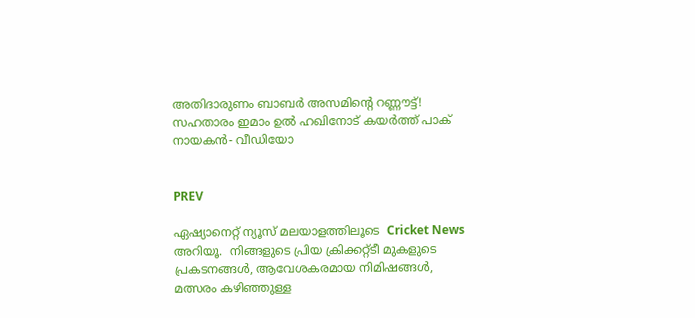അതിദാരുണം ബാബര്‍ അസമിന്റെ റണ്ണൗട്ട്! സഹതാരം ഇമാം ഉല്‍ ഹഖിനോട് കയര്‍ത്ത് പാക് നായകന്‍- വീഡിയോ


PREV

ഏഷ്യാനെറ്റ് ന്യൂസ് മലയാളത്തിലൂടെ  Cricket News അറിയൂ.  നിങ്ങളുടെ പ്രിയ ക്രിക്കറ്റ്ടീ മുകളുടെ പ്രകടനങ്ങൾ, ആവേശകരമായ നിമിഷങ്ങൾ, മത്സരം കഴിഞ്ഞുള്ള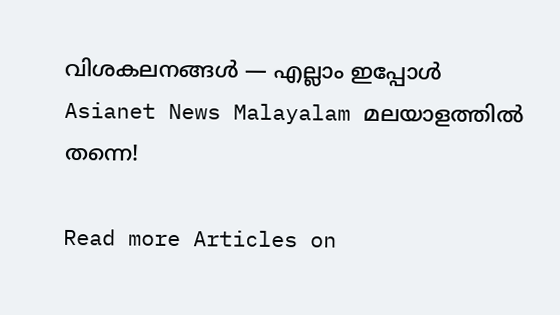വിശകലനങ്ങൾ — എല്ലാം ഇപ്പോൾ Asianet News Malayalam മലയാളത്തിൽ തന്നെ!

Read more Articles on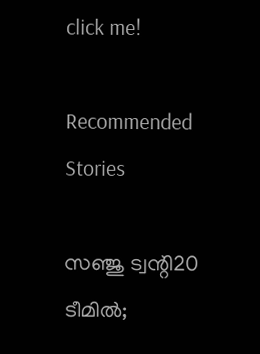click me!

Recommended Stories

സഞ്ജു ട്വന്റി20 ടീമിൽ;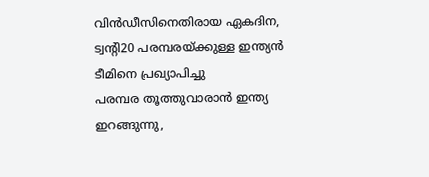വിൻഡീസിനെതിരായ ഏകദിന, ട്വന്റി20 പരമ്പരയ്ക്കുള്ള ഇന്ത്യൻ ടീമിനെ പ്രഖ്യാപിച്ചു
പരമ്പര തൂത്തുവാരാൻ ഇന്ത്യ ഇറങ്ങുന്നു,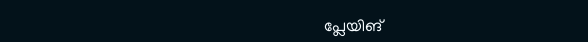പ്ലേയിങ്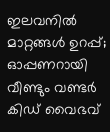ഇലവനിൽ മാറ്റങ്ങൾ ഉറപ്പ്; ഓപ്പണറായി വീണ്ടും വണ്ടർ കിഡ് വൈഭവ്